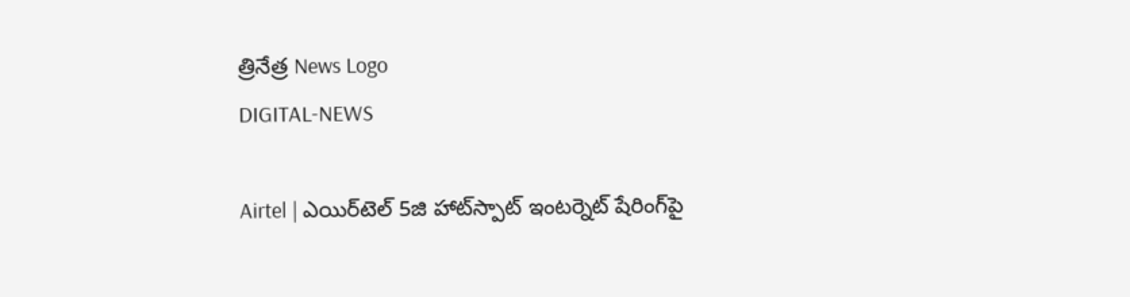త్రినేత్ర News Logo
DIGITAL-NEWS

Airtel | ఎయిర్‌టెల్ 5జి హాట్‌స్పాట్ ఇంట‌ర్నెట్ షేరింగ్‌పై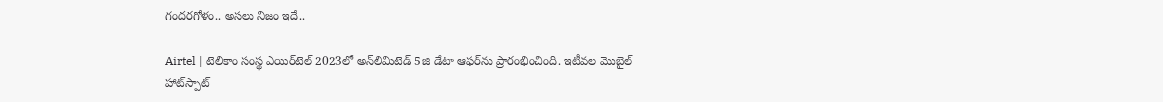గందరగోళం.. అసలు నిజం ఇదే..

Airtel | టెలికాం సంస్థ ఎయిర్‌టెల్ 2023లో అన్‌లిమిటెడ్ 5జి డేటా ఆఫర్‌ను ప్రారంభించింది. ఇటీవల మొబైల్ హాట్‌స్పాట్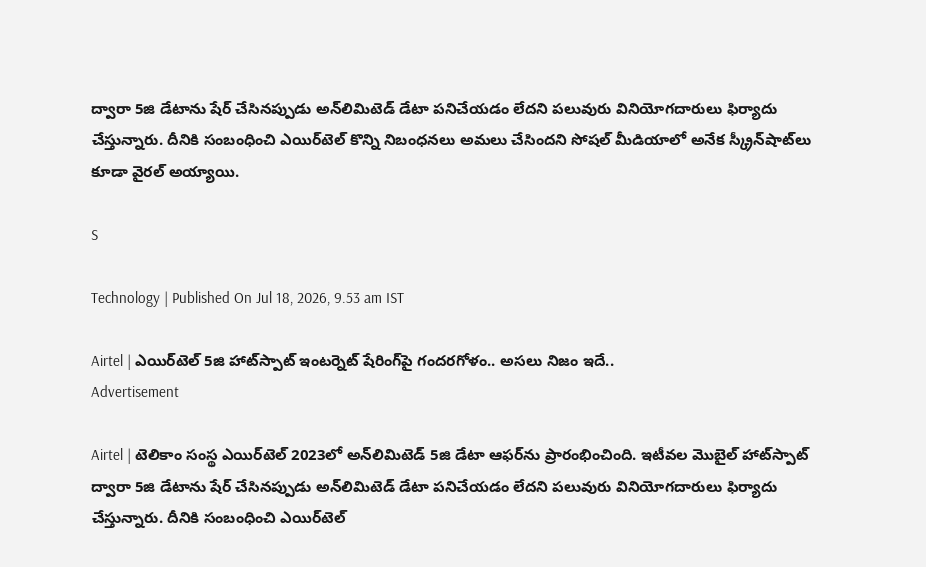ద్వారా 5జి డేటాను షేర్ చేసినప్పుడు అన్‌లిమిటెడ్ డేటా పనిచేయడం లేదని పలువురు వినియోగదారులు ఫిర్యాదు చేస్తున్నారు. దీనికి సంబంధించి ఎయిర్‌టెల్ కొన్ని నిబంధనలు అమలు చేసిందని సోషల్ మీడియాలో అనేక స్క్రీన్‌షాట్‌లు కూడా వైరల్ అయ్యాయి.

S

Technology | Published On Jul 18, 2026, 9.53 am IST

Airtel | ఎయిర్‌టెల్ 5జి హాట్‌స్పాట్ ఇంట‌ర్నెట్ షేరింగ్‌పై గందరగోళం.. అసలు నిజం ఇదే..
Advertisement

Airtel | టెలికాం సంస్థ ఎయిర్‌టెల్ 2023లో అన్‌లిమిటెడ్ 5జి డేటా ఆఫర్‌ను ప్రారంభించింది. ఇటీవల మొబైల్ హాట్‌స్పాట్ ద్వారా 5జి డేటాను షేర్ చేసినప్పుడు అన్‌లిమిటెడ్ డేటా పనిచేయడం లేదని పలువురు వినియోగదారులు ఫిర్యాదు చేస్తున్నారు. దీనికి సంబంధించి ఎయిర్‌టెల్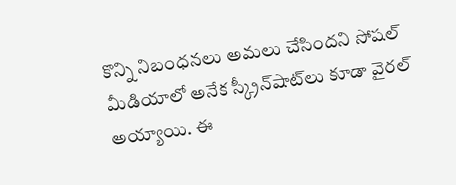కొన్ని నిబంధనలు అమలు చేసిందని సోషల్ మీడియాలో అనేక స్క్రీన్‌షాట్‌లు కూడా వైరల్ అయ్యాయి. ఈ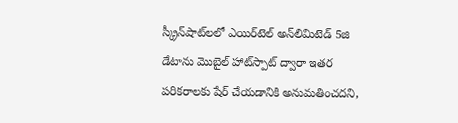స్క్రీన్‌షాట్‌లలో ఎయిర్‌టెల్ అన్‌లిమిటెడ్ 5జి డేటాను మొబైల్ హాట్‌స్పాట్ ద్వారా ఇతర పరికరాలకు షేర్ చేయడానికి అనుమతించదని,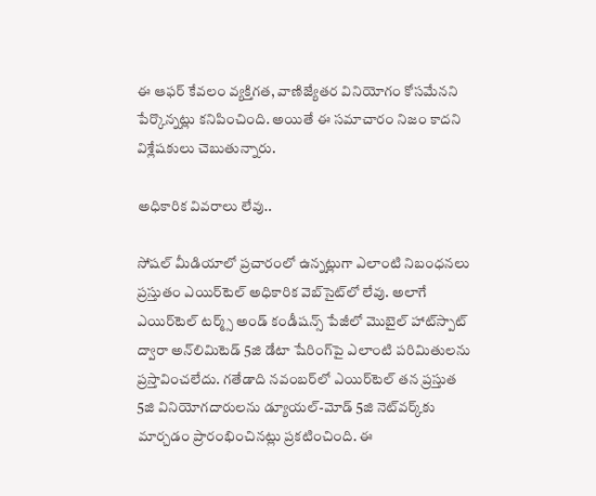ఈ ఆఫర్ కేవలం వ్యక్తిగత, వాణిజ్యేతర వినియోగం కోసమేనని పేర్కొన్నట్లు కనిపించింది. అయితే ఈ సమాచారం నిజం కాదని విశ్లేష‌కులు చెబుతున్నారు.

అధికారిక వివ‌రాలు లేవు..

సోషల్ మీడియాలో ప్రచారంలో ఉన్నట్లుగా ఎలాంటి నిబంధనలు ప్రస్తుతం ఎయిర్‌టెల్ అధికారిక వెబ్‌సైట్‌లో లేవు. అలాగే ఎయిర్‌టెల్ టర్మ్స్ అండ్ కండీషన్స్ పేజీలో మొబైల్ హాట్‌స్పాట్ ద్వారా అన్‌లిమిటెడ్ 5జి డేటా షేరింగ్‌పై ఎలాంటి పరిమితుల‌ను ప్రస్తావించలేదు. గతేడాది నవంబర్‌లో ఎయిర్‌టెల్ తన ప్రస్తుత 5జి వినియోగదారులను డ్యూయల్-మోడ్ 5జి నెట్‌వర్క్‌కు మార్చడం ప్రారంభించినట్లు ప్రకటించింది. ఈ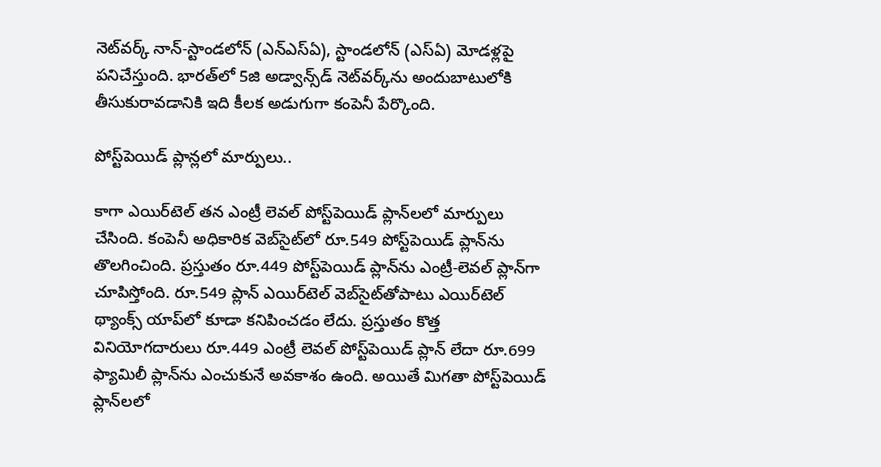నెట్‌వర్క్ నాన్-స్టాండలోన్ (ఎన్‌ఎస్‌ఏ), స్టాండలోన్ (ఎస్‌ఏ) మోడళ్లపై పనిచేస్తుంది. భారత్‌లో 5జి అడ్వాన్స్‌డ్ నెట్‌వర్క్‌ను అందుబాటులోకి తీసుకురావడానికి ఇది కీలక అడుగుగా కంపెనీ పేర్కొంది.

పోస్ట్‌పెయిడ్ ప్లాన్ల‌లో మార్పులు..

కాగా ఎయిర్‌టెల్ తన ఎంట్రీ లెవల్ పోస్ట్‌పెయిడ్ ప్లాన్‌లలో మార్పులు చేసింది. కంపెనీ అధికారిక వెబ్‌సైట్‌లో రూ.549 పోస్ట్‌పెయిడ్ ప్లాన్‌ను తొలగించింది. ప్రస్తుతం రూ.449 పోస్ట్‌పెయిడ్ ప్లాన్‌ను ఎంట్రీ-లెవల్ ప్లాన్‌గా చూపిస్తోంది. రూ.549 ప్లాన్ ఎయిర్‌టెల్ వెబ్‌సైట్‌తోపాటు ఎయిర్‌టెల్ థ్యాంక్స్ యాప్‌లో కూడా కనిపించడం లేదు. ప్రస్తుతం కొత్త వినియోగదారులు రూ.449 ఎంట్రీ లెవల్ పోస్ట్‌పెయిడ్ ప్లాన్ లేదా రూ.699 ఫ్యామిలీ ప్లాన్‌ను ఎంచుకునే అవకాశం ఉంది. అయితే మిగతా పోస్ట్‌పెయిడ్ ప్లాన్‌లలో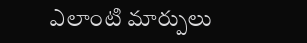ఎలాంటి మార్పులు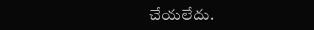చేయలేదు.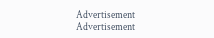Advertisement
Advertisement